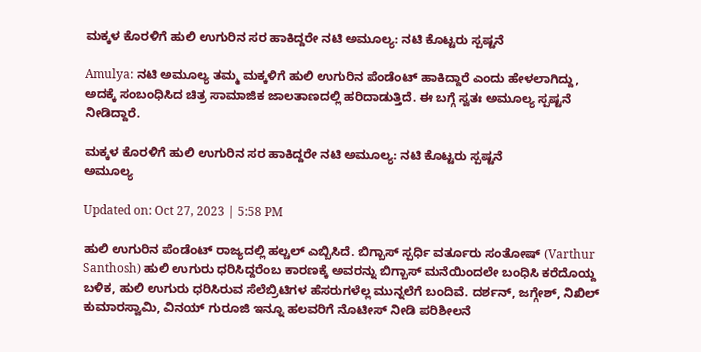ಮಕ್ಕಳ ಕೊರಳಿಗೆ ಹುಲಿ ಉಗುರಿನ ಸರ ಹಾಕಿದ್ದರೇ ನಟಿ ಅಮೂಲ್ಯ: ನಟಿ ಕೊಟ್ಟರು ಸ್ಪಷ್ಟನೆ

Amulya: ನಟಿ ಅಮೂಲ್ಯ ತಮ್ಮ ಮಕ್ಕಳಿಗೆ ಹುಲಿ ಉಗುರಿನ ಪೆಂಡೆಂಟ್ ಹಾಕಿದ್ದಾರೆ ಎಂದು ಹೇಳಲಾಗಿದ್ದು, ಅದಕ್ಕೆ ಸಂಬಂಧಿಸಿದ ಚಿತ್ರ ಸಾಮಾಜಿಕ ಜಾಲತಾಣದಲ್ಲಿ ಹರಿದಾಡುತ್ತಿದೆ. ಈ ಬಗ್ಗೆ ಸ್ವತಃ ಅಮೂಲ್ಯ ಸ್ಪಷ್ಟನೆ ನೀಡಿದ್ದಾರೆ.

ಮಕ್ಕಳ ಕೊರಳಿಗೆ ಹುಲಿ ಉಗುರಿನ ಸರ ಹಾಕಿದ್ದರೇ ನಟಿ ಅಮೂಲ್ಯ: ನಟಿ ಕೊಟ್ಟರು ಸ್ಪಷ್ಟನೆ
ಅಮೂಲ್ಯ

Updated on: Oct 27, 2023 | 5:58 PM

ಹುಲಿ ಉಗುರಿನ ಪೆಂಡೆಂಟ್ ರಾಜ್ಯದಲ್ಲಿ ಹಲ್ಚಲ್ ಎಬ್ಬಿಸಿದೆ. ಬಿಗ್ಬಾಸ್ ಸ್ಪರ್ಧಿ ವರ್ತೂರು ಸಂತೋಷ್ (Varthur Santhosh) ಹುಲಿ ಉಗುರು ಧರಿಸಿದ್ದರೆಂಬ ಕಾರಣಕ್ಕೆ ಅವರನ್ನು ಬಿಗ್ಬಾಸ್ ಮನೆಯಿಂದಲೇ ಬಂಧಿಸಿ ಕರೆದೊಯ್ದ ಬಳಿಕ, ಹುಲಿ ಉಗುರು ಧರಿಸಿರುವ ಸೆಲೆಬ್ರಿಟಿಗಳ ಹೆಸರುಗಳೆಲ್ಲ ಮುನ್ನಲೆಗೆ ಬಂದಿವೆ. ದರ್ಶನ್, ಜಗ್ಗೇಶ್, ನಿಖಿಲ್ ಕುಮಾರಸ್ವಾಮಿ, ವಿನಯ್ ಗುರೂಜಿ ಇನ್ನೂ ಹಲವರಿಗೆ ನೊಟೀಸ್ ನೀಡಿ ಪರಿಶೀಲನೆ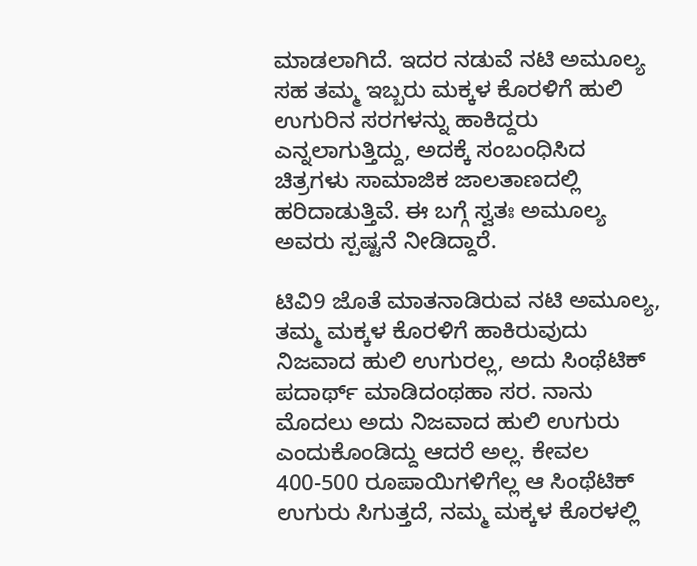ಮಾಡಲಾಗಿದೆ. ಇದರ ನಡುವೆ ನಟಿ ಅಮೂಲ್ಯ ಸಹ ತಮ್ಮ ಇಬ್ಬರು ಮಕ್ಕಳ ಕೊರಳಿಗೆ ಹುಲಿ ಉಗುರಿನ ಸರಗಳನ್ನು ಹಾಕಿದ್ದರು ಎನ್ನಲಾಗುತ್ತಿದ್ದು, ಅದಕ್ಕೆ ಸಂಬಂಧಿಸಿದ ಚಿತ್ರಗಳು ಸಾಮಾಜಿಕ ಜಾಲತಾಣದಲ್ಲಿ ಹರಿದಾಡುತ್ತಿವೆ. ಈ ಬಗ್ಗೆ ಸ್ವತಃ ಅಮೂಲ್ಯ ಅವರು ಸ್ಪಷ್ಟನೆ ನೀಡಿದ್ದಾರೆ.

ಟಿವಿ9 ಜೊತೆ ಮಾತನಾಡಿರುವ ನಟಿ ಅಮೂಲ್ಯ, ತಮ್ಮ ಮಕ್ಕಳ ಕೊರಳಿಗೆ ಹಾಕಿರುವುದು ನಿಜವಾದ ಹುಲಿ ಉಗುರಲ್ಲ, ಅದು ಸಿಂಥೆಟಿಕ್ ಪದಾರ್ಥ್ ಮಾಡಿದಂಥಹಾ ಸರ. ನಾನು ಮೊದಲು ಅದು ನಿಜವಾದ ಹುಲಿ ಉಗುರು ಎಂದುಕೊಂಡಿದ್ದು ಆದರೆ ಅಲ್ಲ. ಕೇವಲ 400-500 ರೂಪಾಯಿಗಳಿಗೆಲ್ಲ ಆ ಸಿಂಥೆಟಿಕ್ ಉಗುರು ಸಿಗುತ್ತದೆ, ನಮ್ಮ ಮಕ್ಕಳ ಕೊರಳಲ್ಲಿ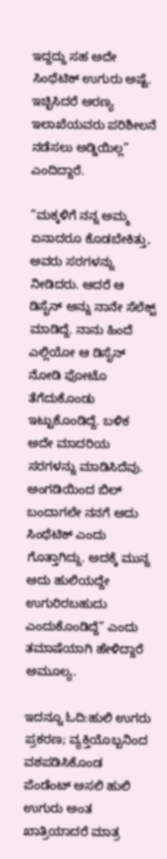ಇದ್ದದ್ದು ಸಹ ಅದೇ ಸಿಂಥೆಟಿಕ್ ಉಗುರು ಅಷ್ಟೆ. ಇಚ್ಛಿಸಿದರೆ ಅರಣ್ಯ ಇಲಾಖೆಯವರು ಪರಿಶೀಲನೆ ನಡೆಸಲು ಅಡ್ಡಿಯಿಲ್ಲ” ಎಂದಿದ್ದಾರೆ.

”ಮಕ್ಕಳಿಗೆ ನನ್ನ ಅಮ್ಮ ಏನಾದರೂ ಕೊಡಬೇಕಿತ್ತು, ಅವರು ಸರಗಳನ್ನು ನೀಡಿದರು. ಆದರೆ ಆ ಡಿಸೈನ್ ಅನ್ನು ನಾನೇ ಸೆಲೆಕ್ಟ್ ಮಾಡಿದ್ದೆ. ನಾನು ಹಿಂದೆ ಎಲ್ಲಿಯೋ ಆ ಡಿಸೈನ್ ನೋಡಿ ಫೋಟೊ ತೆಗೆದುಕೊಂಡು ಇಟ್ಟುಕೊಂಡಿದ್ದೆ. ಬಳಿಕ ಅದೇ ಮಾದರಿಯ ಸರಗಳನ್ನು ಮಾಡಿಸಿದೆವು. ಅಂಗಡಿಯಿಂದ ಬಿಲ್ ಬಂದಾಗಲೇ ನನಗೆ ಅದು ಸಿಂಥೆಟಿಕ್ ಎಂದು ಗೊತ್ತಾಗಿದ್ದು. ಅದಕ್ಕೆ ಮುನ್ನ ಅದು ಹುಲಿಯದ್ದೇ ಉಗುರಿರಬಹುದು ಎಂದುಕೊಂಡಿದ್ದೆ” ಎಂದು ತಮಾಷೆಯಾಗಿ ಹೇಳಿದ್ದಾರೆ ಅಮೂಲ್ಯ.

ಇದನ್ನೂ ಓದಿ:ಹುಲಿ ಉಗರು ಪ್ರಕರಣ; ವ್ಯಕ್ತಿಯೊಬ್ಬನಿಂದ ವಶಪಡಿಸಿಕೊಂಡ ಪೆಂಡೆಂಟ್ ಅಸಲಿ ಹುಲಿ ಉಗುರು ಅಂತ ಖಾತ್ರಿಯಾದರೆ ಮಾತ್ರ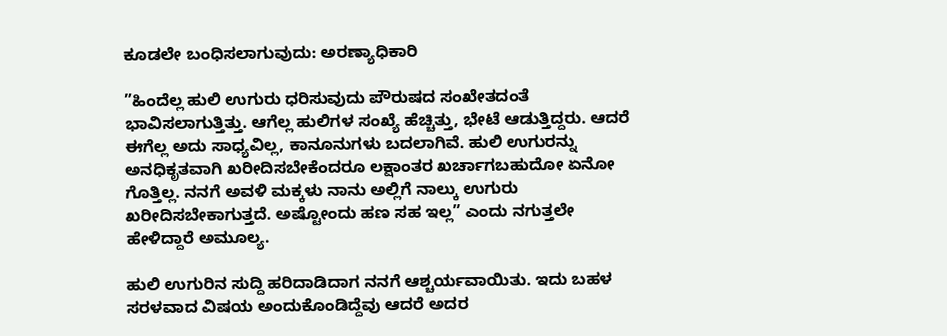ಕೂಡಲೇ ಬಂಧಿಸಲಾಗುವುದು: ಅರಣ್ಯಾಧಿಕಾರಿ

”ಹಿಂದೆಲ್ಲ ಹುಲಿ ಉಗುರು ಧರಿಸುವುದು ಪೌರುಷದ ಸಂಖೇತದಂತೆ ಭಾವಿಸಲಾಗುತ್ತಿತ್ತು. ಆಗೆಲ್ಲ ಹುಲಿಗಳ ಸಂಖ್ಯೆ ಹೆಚ್ಚಿತ್ತು, ಭೇಟೆ ಆಡುತ್ತಿದ್ದರು. ಆದರೆ ಈಗೆಲ್ಲ ಅದು ಸಾಧ್ಯವಿಲ್ಲ, ಕಾನೂನುಗಳು ಬದಲಾಗಿವೆ. ಹುಲಿ ಉಗುರನ್ನು ಅನಧಿಕೃತವಾಗಿ ಖರೀದಿಸಬೇಕೆಂದರೂ ಲಕ್ಷಾಂತರ ಖರ್ಚಾಗಬಹುದೋ ಏನೋ ಗೊತ್ತಿಲ್ಲ. ನನಗೆ ಅವಳಿ ಮಕ್ಕಳು ನಾನು ಅಲ್ಲಿಗೆ ನಾಲ್ಕು ಉಗುರು ಖರೀದಿಸಬೇಕಾಗುತ್ತದೆ. ಅಷ್ಟೋಂದು ಹಣ ಸಹ ಇಲ್ಲ” ಎಂದು ನಗುತ್ತಲೇ ಹೇಳಿದ್ದಾರೆ ಅಮೂಲ್ಯ.

ಹುಲಿ ಉಗುರಿನ ಸುದ್ದಿ ಹರಿದಾಡಿದಾಗ ನನಗೆ ಆಶ್ಚರ್ಯವಾಯಿತು. ಇದು ಬಹಳ ಸರಳವಾದ ವಿಷಯ ಅಂದುಕೊಂಡಿದ್ದೆವು ಆದರೆ ಅದರ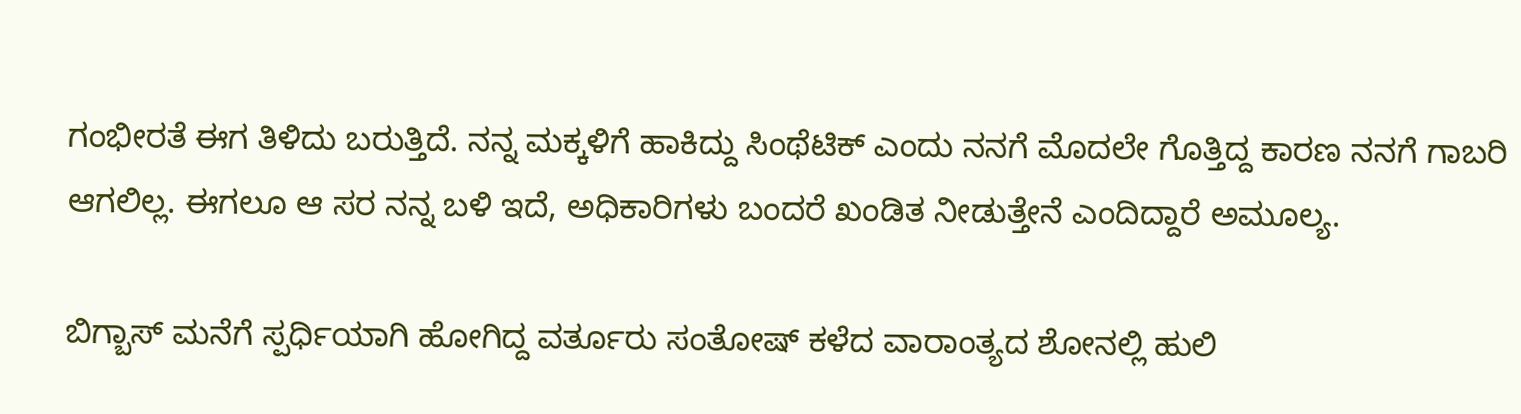ಗಂಭೀರತೆ ಈಗ ತಿಳಿದು ಬರುತ್ತಿದೆ. ನನ್ನ ಮಕ್ಕಳಿಗೆ ಹಾಕಿದ್ದು ಸಿಂಥೆಟಿಕ್ ಎಂದು ನನಗೆ ಮೊದಲೇ ಗೊತ್ತಿದ್ದ ಕಾರಣ ನನಗೆ ಗಾಬರಿ ಆಗಲಿಲ್ಲ. ಈಗಲೂ ಆ ಸರ ನನ್ನ ಬಳಿ ಇದೆ, ಅಧಿಕಾರಿಗಳು ಬಂದರೆ ಖಂಡಿತ ನೀಡುತ್ತೇನೆ ಎಂದಿದ್ದಾರೆ ಅಮೂಲ್ಯ.

ಬಿಗ್ಬಾಸ್ ಮನೆಗೆ ಸ್ಪರ್ಧಿಯಾಗಿ ಹೋಗಿದ್ದ ವರ್ತೂರು ಸಂತೋಷ್ ಕಳೆದ ವಾರಾಂತ್ಯದ ಶೋನಲ್ಲಿ ಹುಲಿ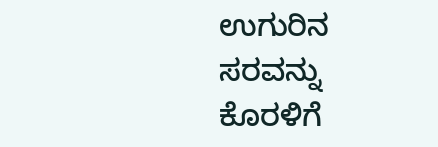ಉಗುರಿನ ಸರವನ್ನು ಕೊರಳಿಗೆ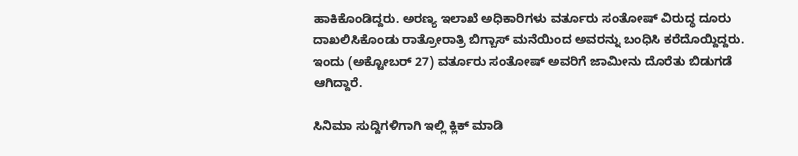ಹಾಕಿಕೊಂಡಿದ್ದರು. ಅರಣ್ಯ ಇಲಾಖೆ ಅಧಿಕಾರಿಗಳು ವರ್ತೂರು ಸಂತೋಷ್ ವಿರುದ್ಧ ದೂರು ದಾಖಲಿಸಿಕೊಂಡು ರಾತ್ರೋರಾತ್ರಿ ಬಿಗ್ಬಾಸ್ ಮನೆಯಿಂದ ಅವರನ್ನು ಬಂಧಿಸಿ ಕರೆದೊಯ್ದಿದ್ದರು. ಇಂದು (ಅಕ್ಟೋಬರ್ 27) ವರ್ತೂರು ಸಂತೋಷ್ ಅವರಿಗೆ ಜಾಮೀನು ದೊರೆತು ಬಿಡುಗಡೆ ಆಗಿದ್ದಾರೆ.

ಸಿನಿಮಾ ಸುದ್ದಿಗಳಿಗಾಗಿ ಇಲ್ಲಿ ಕ್ಲಿಕ್ ಮಾಡಿ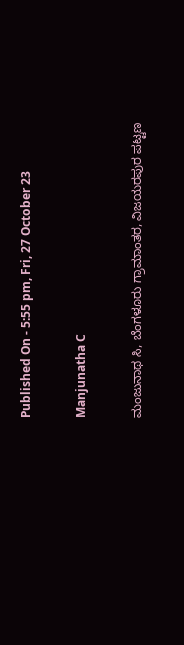Published On - 5:55 pm, Fri, 27 October 23

Manjunatha C

ಮಂಜುನಾಥ ಸಿ, ಬೆಂಗಳೂರು ಗ್ರಾಮಾಂತರ, ವಿಜಯರಪುರ ಪಟ್ಟಣ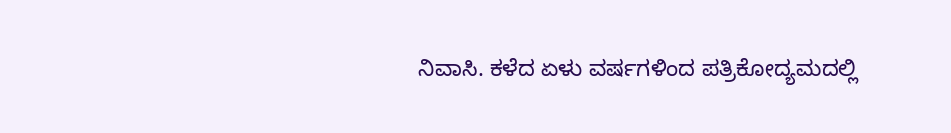ನಿವಾಸಿ. ಕಳೆದ ಏಳು ವರ್ಷಗಳಿಂದ ಪತ್ರಿಕೋದ್ಯಮದಲ್ಲಿ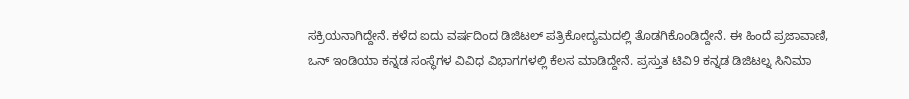ಸಕ್ರಿಯನಾಗಿದ್ದೇನೆ. ಕಳೆದ ಐದು ವರ್ಷದಿಂದ ಡಿಜಿಟಲ್ ಪತ್ರಿಕೋದ್ಯಮದಲ್ಲಿ ತೊಡಗಿಕೊಂಡಿದ್ದೇನೆ. ಈ ಹಿಂದೆ ಪ್ರಜಾವಾಣಿ, ಒನ್ ಇಂಡಿಯಾ ಕನ್ನಡ ಸಂಸ್ಥೆಗಳ ವಿವಿಧ ವಿಭಾಗಗಳಲ್ಲಿ ಕೆಲಸ ಮಾಡಿದ್ದೇನೆ. ಪ್ರಸ್ತುತ ಟಿವಿ9 ಕನ್ನಡ ಡಿಜಿಟಲ್ನ ಸಿನಿಮಾ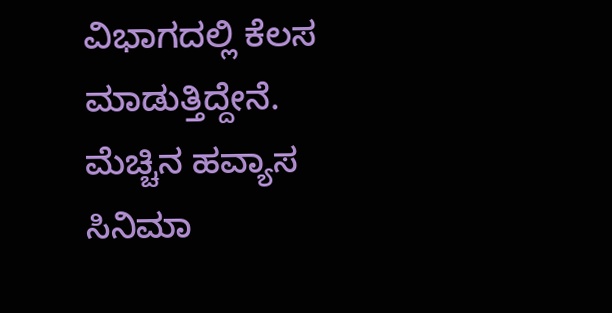ವಿಭಾಗದಲ್ಲಿ ಕೆಲಸ ಮಾಡುತ್ತಿದ್ದೇನೆ. ಮೆಚ್ಚಿನ ಹವ್ಯಾಸ ಸಿನಿಮಾ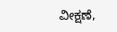ವೀಕ್ಷಣೆ,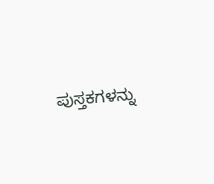ಪುಸ್ತಕಗಳನ್ನು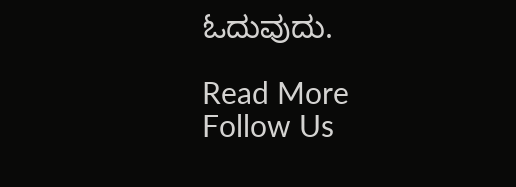ಓದುವುದು.

Read More
Follow Us